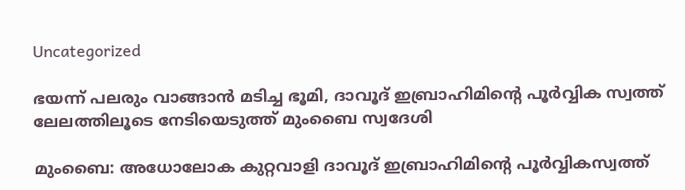Uncategorized

ഭയന്ന് പലരും വാങ്ങാൻ മടിച്ച ഭൂമി, ദാവൂദ് ഇബ്രാഹിമിന്റെ പൂർവ്വിക സ്വത്ത് ലേലത്തിലൂടെ നേടിയെടുത്ത് മുംബൈ സ്വദേശി

മുംബൈ: അധോലോക കുറ്റവാളി ദാവൂദ് ഇബ്രാഹിമിന്റെ പൂര്‍വ്വികസ്വത്ത്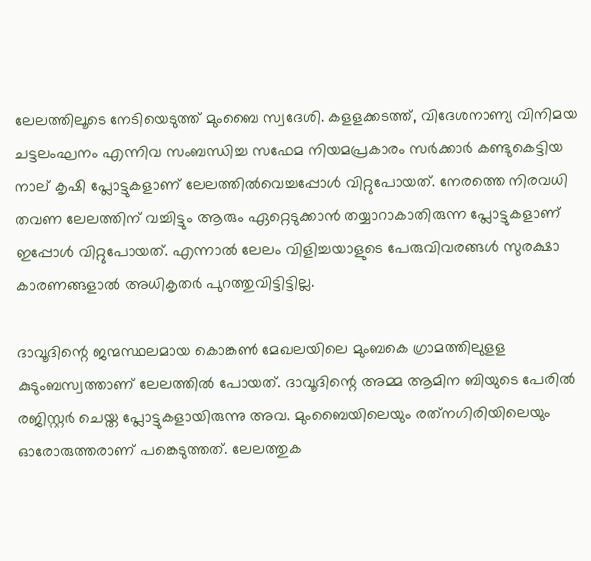ലേലത്തിലൂടെ നേടിയെടുത്ത് മുംബൈ സ്വദേശി. കളളക്കടത്ത്, വിദേശനാണ്യ വിനിമയ ചട്ടലംഘനം എന്നിവ സംബന്ധിച്ച സഫേമ നിയമപ്രകാരം സര്‍ക്കാര്‍ കണ്ടുകെട്ടിയ നാല് കൃഷി പ്ലോട്ടുകളാണ് ലേലത്തില്‍വെച്ചപ്പോള്‍ വിറ്റുപോയത്. നേരത്തെ നിരവധി തവണ ലേലത്തിന് വച്ചിട്ടും ആരും ഏറ്റെടുക്കാന്‍ തയ്യാറാകാതിരുന്ന പ്ലോട്ടുകളാണ് ഇപ്പോള്‍ വിറ്റുപോയത്. എന്നാല്‍ ലേലം വിളിച്ചയാളുടെ പേരുവിവരങ്ങള്‍ സുരക്ഷാ കാരണങ്ങളാല്‍ അധികൃതര്‍ പുറത്തുവിട്ടിട്ടില്ല.

ദാവൂദിന്റെ ജന്മസ്ഥലമായ കൊങ്കണ്‍ മേഖലയിലെ മുംബകെ ഗ്രാമത്തിലുളള കുടുംബസ്വത്താണ് ലേലത്തില്‍ പോയത്. ദാവൂദിന്റെ അമ്മ ആമിന ബിയുടെ പേരില്‍ രജിസ്റ്റര്‍ ചെയ്ത പ്ലോട്ടുകളായിരുന്നു അവ. മുംബൈയിലെയും രത്‌നഗിരിയിലെയും ഓരോരുത്തരാണ് പങ്കെടുത്തത്. ലേലത്തുക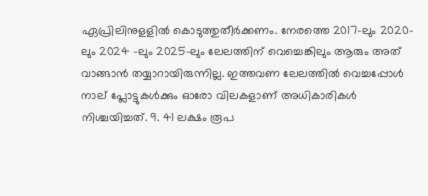ഏപ്രിലിനുളളില്‍ കൊടുത്തുതീര്‍ക്കണം. നേരത്തെ 2017-ലും 2020-ലും 2024 -ലും 2025-ലും ലേലത്തിന് വെച്ചെങ്കിലും ആരും അത് വാങ്ങാന്‍ തയ്യാറായിരുന്നില്ല. ഇത്തവണ ലേലത്തില്‍ വെച്ചപ്പോള്‍ നാല് പ്ലോട്ടുകള്‍ക്കും ഓരോ വിലകളാണ് അധികാരികള്‍ നിശ്ചയിച്ചത്. 9. 41 ലക്ഷം രൂപ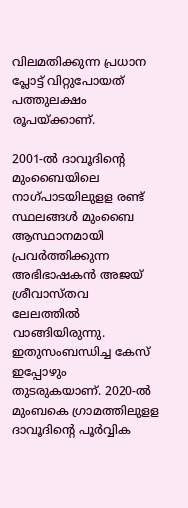വിലമതിക്കുന്ന പ്രധാന പ്ലോട്ട് വിറ്റുപോയത് പത്തുലക്ഷം രൂപയ്ക്കാണ്.

2001-ൽ ദാവൂദിന്റെ മുംബൈയിലെ നാഗ്പാടയിലുളള രണ്ട് സ്ഥലങ്ങൾ മുംബൈ ആസ്ഥാനമായി പ്രവർത്തിക്കുന്ന അഭിഭാഷകൻ അജയ് ശ്രീവാസ്തവ ലേലത്തിൽ വാങ്ങിയിരുന്നു. ഇതുസംബന്ധിച്ച കേസ് ഇപ്പോഴും തുടരുകയാണ്. 2020-ൽ മുംബകെ ഗ്രാമത്തിലുളള ദാവൂദിന്റെ പൂർവ്വിക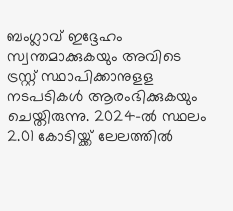ബംഗ്ലാവ് ഇദ്ദേഹം സ്വന്തമാക്കുകയും അവിടെ ട്രസ്റ്റ് സ്ഥാപിക്കാനുളള നടപടികൾ ആരംഭിക്കുകയും ചെയ്തിരുന്നു. 2024-ൽ സ്ഥലം 2.01 കോടിയ്ക്ക് ലേലത്തിൽ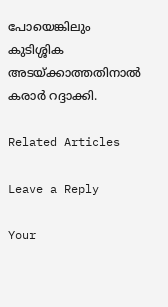പോയെങ്കിലും കുടിശ്ശിക അടയ്ക്കാത്തതിനാൽ കരാർ റദ്ദാക്കി.

Related Articles

Leave a Reply

Your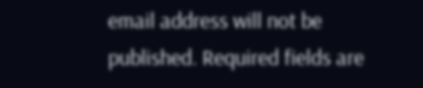email address will not be published. Required fields are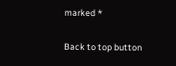marked *

Back to top button